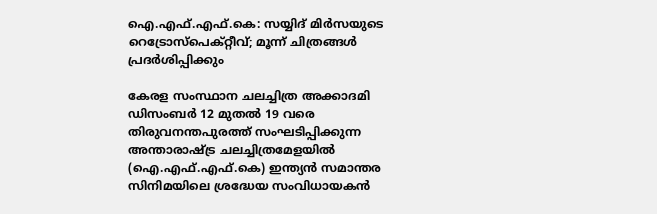ഐ.എഫ്.എഫ്.കെ: സയ്യിദ് മിര്‍സയുടെ റെട്രോസ്‌പെക്റ്റീവ്; മൂന്ന് ചിത്രങ്ങള്‍ പ്രദര്‍ശിപ്പിക്കും

കേരള സംസ്ഥാന ചലച്ചിത്ര അക്കാദമി ഡിസംബർ 12 മുതൽ 19 വരെ തിരുവനന്തപുരത്ത് സംഘടിപ്പിക്കുന്ന അന്താരാഷ്ട്ര ചലച്ചിത്രമേളയിൽ (ഐ.എഫ്.എഫ്.കെ) ഇന്ത്യൻ സമാന്തര സിനിമയിലെ ശ്രദ്ധേയ സംവിധായകൻ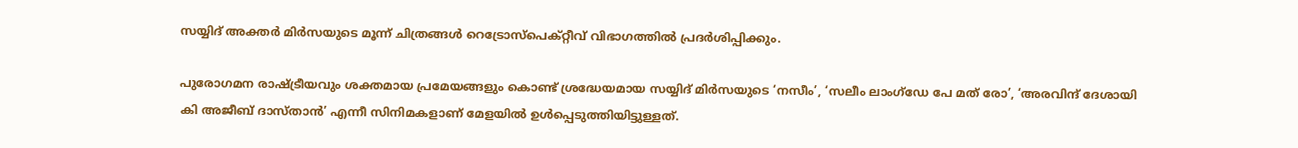സയ്യിദ് അക്തർ മിർസയുടെ മൂന്ന് ചിത്രങ്ങൾ റെട്രോസ്‌പെക്റ്റീവ് വിഭാഗത്തിൽ പ്രദർശിപ്പിക്കും.

പുരോഗമന രാഷ്ട്രീയവും ശക്തമായ പ്രമേയങ്ങളും കൊണ്ട് ശ്രദ്ധേയമായ സയ്യിദ് മിർസയുടെ ‘നസീം’, ‘സലീം ലാംഗ്‌ഡേ പേ മത് രോ’, ‘അരവിന്ദ് ദേശായി കി അജീബ് ദാസ്താൻ’ എന്നീ സിനിമകളാണ് മേളയിൽ ഉൾപ്പെടുത്തിയിട്ടുള്ളത്.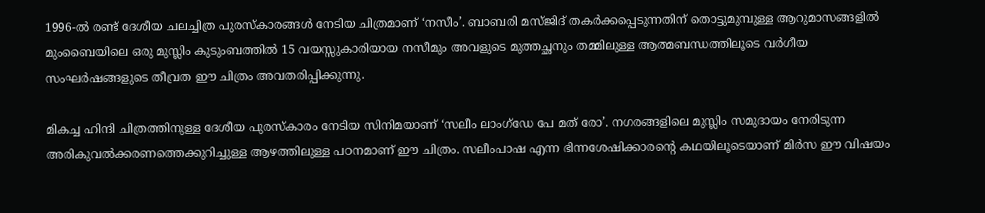1996-ൽ രണ്ട് ദേശീയ ചലച്ചിത്ര പുരസ്‌കാരങ്ങൾ നേടിയ ചിത്രമാണ് ‘നസീം’. ബാബരി മസ്ജിദ് തകർക്കപ്പെടുന്നതിന് തൊട്ടുമുമ്പുള്ള ആറുമാസങ്ങളിൽ മുംബൈയിലെ ഒരു മുസ്ലിം കുടുംബത്തിൽ 15 വയസ്സുകാരിയായ നസീമും അവളുടെ മുത്തച്ഛനും തമ്മിലുള്ള ആത്മബന്ധത്തിലൂടെ വർഗീയ സംഘർഷങ്ങളുടെ തീവ്രത ഈ ചിത്രം അവതരിപ്പിക്കുന്നു.

മികച്ച ഹിന്ദി ചിത്രത്തിനുള്ള ദേശീയ പുരസ്‌കാരം നേടിയ സിനിമയാണ് ‘സലീം ലാംഗ്‌ഡേ പേ മത് രോ’. നഗരങ്ങളിലെ മുസ്ലിം സമുദായം നേരിടുന്ന അരികുവൽക്കരണത്തെക്കുറിച്ചുള്ള ആഴത്തിലുള്ള പഠനമാണ് ഈ ചിത്രം. സലീംപാഷ എന്ന ഭിന്നശേഷിക്കാരന്റെ കഥയിലൂടെയാണ് മിർസ ഈ വിഷയം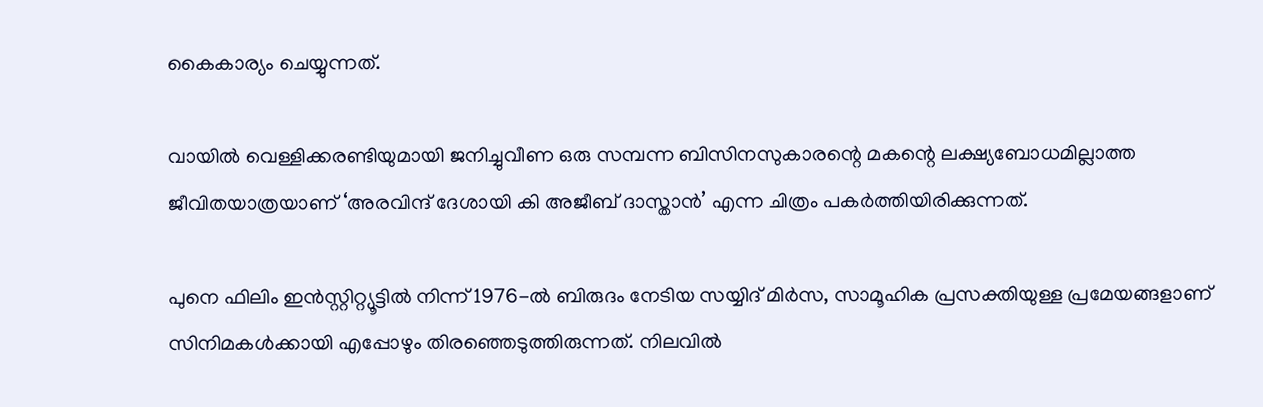കൈകാര്യം ചെയ്യുന്നത്.

വായിൽ വെള്ളിക്കരണ്ടിയുമായി ജനിച്ചുവീണ ഒരു സമ്പന്ന ബിസിനസുകാരന്റെ മകന്റെ ലക്ഷ്യബോധമില്ലാത്ത ജീവിതയാത്രയാണ് ‘അരവിന്ദ് ദേശായി കി അജീബ് ദാസ്താൻ’ എന്ന ചിത്രം പകർത്തിയിരിക്കുന്നത്.

പുനെ ഫിലിം ഇൻസ്റ്റിറ്റ്യൂട്ടിൽ നിന്ന് 1976-ൽ ബിരുദം നേടിയ സയ്യിദ് മിർസ, സാമൂഹിക പ്രസക്തിയുള്ള പ്രമേയങ്ങളാണ് സിനിമകൾക്കായി എപ്പോഴും തിരഞ്ഞെടുത്തിരുന്നത്. നിലവിൽ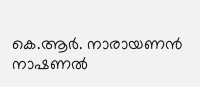കെ.ആർ. നാരായണൻ നാഷണൽ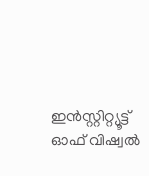ഇൻസ്റ്റിറ്റ്യൂട്ട് ഓഫ് വിഷ്വൽ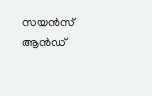സയൻസ് ആൻഡ്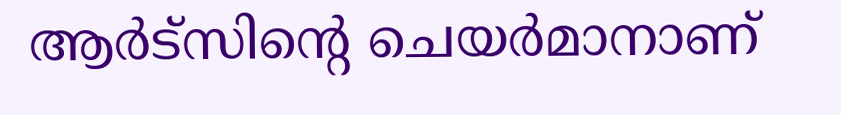ആർട്‌സിന്റെ ചെയർമാനാണ്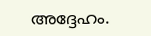അദ്ദേഹം.